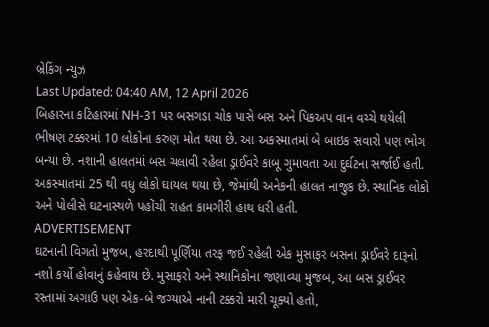બ્રેકિંગ ન્યુઝ
Last Updated: 04:40 AM, 12 April 2026
બિહારના કટિહારમાં NH-31 પર બસગડા ચોક પાસે બસ અને પિકઅપ વાન વચ્ચે થયેલી ભીષણ ટક્કરમાં 10 લોકોના કરુણ મોત થયા છે. આ અકસ્માતમાં બે બાઇક સવારો પણ ભોગ બન્યા છે. નશાની હાલતમાં બસ ચલાવી રહેલા ડ્રાઈવરે કાબૂ ગુમાવતા આ દુર્ઘટના સર્જાઈ હતી. અકસ્માતમાં 25 થી વધુ લોકો ઘાયલ થયા છે, જેમાંથી અનેકની હાલત નાજુક છે. સ્થાનિક લોકો અને પોલીસે ઘટનાસ્થળે પહોંચી રાહત કામગીરી હાથ ધરી હતી.
ADVERTISEMENT
ઘટનાની વિગતો મુજબ, હરદાથી પૂર્ણિયા તરફ જઈ રહેલી એક મુસાફર બસના ડ્રાઈવરે દારૂનો નશો કર્યો હોવાનું કહેવાય છે. મુસાફરો અને સ્થાનિકોના જણાવ્યા મુજબ, આ બસ ડ્રાઈવર રસ્તામાં અગાઉ પણ એક-બે જગ્યાએ નાની ટક્કરો મારી ચૂક્યો હતો,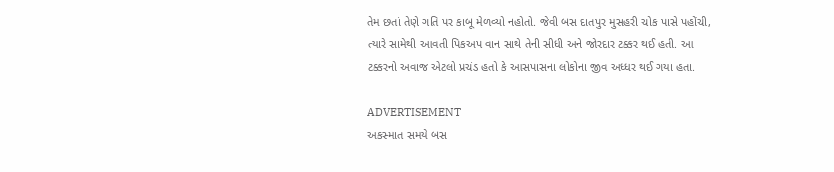તેમ છતાં તેણે ગતિ પર કાબૂ મેળવ્યો નહોતો. જેવી બસ દાતપુર મુસહરી ચોક પાસે પહોંચી, ત્યારે સામેથી આવતી પિકઅપ વાન સાથે તેની સીધી અને જોરદાર ટક્કર થઈ હતી. આ ટક્કરનો અવાજ એટલો પ્રચંડ હતો કે આસપાસના લોકોના જીવ અધ્ધર થઈ ગયા હતા.

ADVERTISEMENT
અકસ્માત સમયે બસ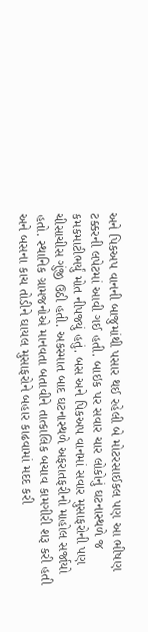અને પિકઅપ વાનની બાજુમાંથી પસાર થઈ રહેલી બે મોટરસાઈકલ પણ આ ભીષણ ટક્કરની લપેટમાં આવી ગઈ હતી. બાઇક પર સવાર ચાર લોકોનું ઘટનાસ્થળે જ કમકમાટીભર્યું મોત નીપજ્યું હતું. બસ અને પિકઅપ વાનમાં સવાર મુસાફરોની પણ ચીસાચીસ ગુંજી ઉઠી હતી. અકસ્માત બાદ ઘટનાસ્થળે અફરાતફરીનો માહોલ સર્જાયો હતો. સ્થાનિક ગ્રામજનોએ માનવતા બતાવીને તાત્કાલિક બચાવ કામગીરી શરૂ કરી હતી અને બસના કાચ તોડીને ઘાયલ મુસાફરોને બહાર કાઢવામાં મદદ કરી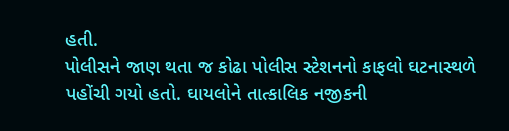હતી.
પોલીસને જાણ થતા જ કોઢા પોલીસ સ્ટેશનનો કાફલો ઘટનાસ્થળે પહોંચી ગયો હતો. ઘાયલોને તાત્કાલિક નજીકની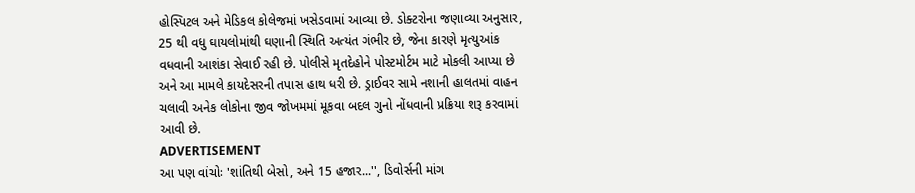હોસ્પિટલ અને મેડિકલ કોલેજમાં ખસેડવામાં આવ્યા છે. ડોક્ટરોના જણાવ્યા અનુસાર, 25 થી વધુ ઘાયલોમાંથી ઘણાની સ્થિતિ અત્યંત ગંભીર છે, જેના કારણે મૃત્યુઆંક વધવાની આશંકા સેવાઈ રહી છે. પોલીસે મૃતદેહોને પોસ્ટમોર્ટમ માટે મોકલી આપ્યા છે અને આ મામલે કાયદેસરની તપાસ હાથ ધરી છે. ડ્રાઈવર સામે નશાની હાલતમાં વાહન ચલાવી અનેક લોકોના જીવ જોખમમાં મૂકવા બદલ ગુનો નોંધવાની પ્રક્રિયા શરૂ કરવામાં આવી છે.
ADVERTISEMENT
આ પણ વાંચોઃ 'શાંતિથી બેસો, અને 15 હજાર...'', ડિવોર્સની માંગ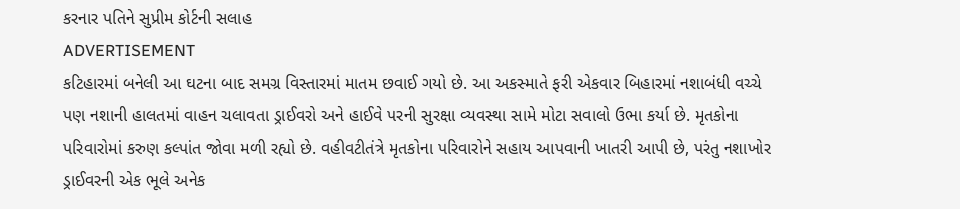કરનાર પતિને સુપ્રીમ કોર્ટની સલાહ
ADVERTISEMENT
કટિહારમાં બનેલી આ ઘટના બાદ સમગ્ર વિસ્તારમાં માતમ છવાઈ ગયો છે. આ અકસ્માતે ફરી એકવાર બિહારમાં નશાબંધી વચ્ચે પણ નશાની હાલતમાં વાહન ચલાવતા ડ્રાઈવરો અને હાઈવે પરની સુરક્ષા વ્યવસ્થા સામે મોટા સવાલો ઉભા કર્યા છે. મૃતકોના પરિવારોમાં કરુણ કલ્પાંત જોવા મળી રહ્યો છે. વહીવટીતંત્રે મૃતકોના પરિવારોને સહાય આપવાની ખાતરી આપી છે, પરંતુ નશાખોર ડ્રાઈવરની એક ભૂલે અનેક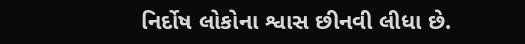નિર્દોષ લોકોના શ્વાસ છીનવી લીધા છે.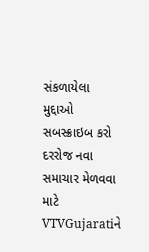સંકળાયેલા મુદ્દાઓ
સબસ્ક્રાઇબ કરો
દરરોજ નવા સમાચાર મેળવવા માટે VTVGujaratiને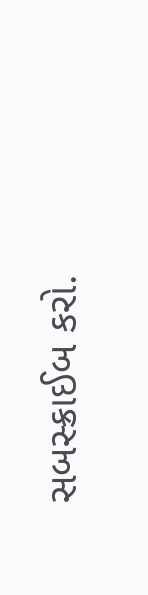સબસ્ક્રાઈબ કરો.